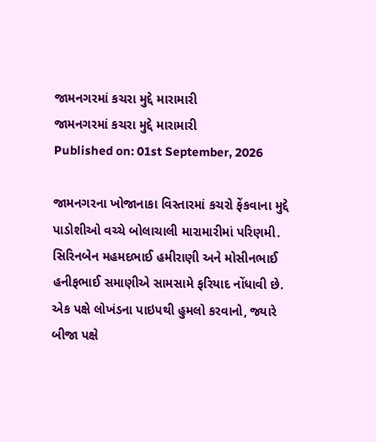જામનગરમાં કચરા મુદ્દે મારામારી
જામનગરમાં કચરા મુદ્દે મારામારી
Published on: 01st September, 2026

જામનગરના ખોજાનાકા વિસ્તારમાં કચરો ફેંકવાના મુદ્દે પાડોશીઓ વચ્ચે બોલાચાલી મારામારીમાં પરિણમી. સિરિનબેન મહમદભાઈ હમીરાણી અને મોસીનભાઈ હનીફભાઈ સમાણીએ સામસામે ફરિયાદ નોંધાવી છે. એક પક્ષે લોખંડના પાઇપથી હુમલો કરવાનો, જ્યારે બીજા પક્ષે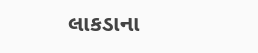લાકડાના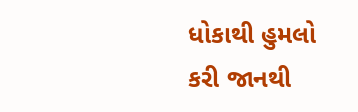ધોકાથી હુમલો કરી જાનથી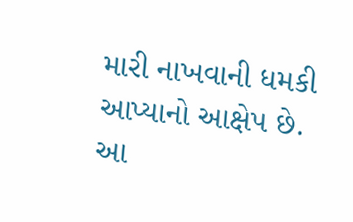મારી નાખવાની ધમકી આપ્યાનો આક્ષેપ છે. આ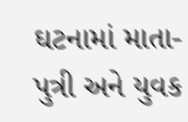ઘટનામાં માતા-પુત્રી અને યુવક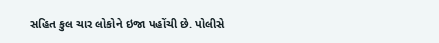સહિત કુલ ચાર લોકોને ઇજા પહોંચી છે. પોલીસે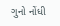ગુનો નોંધી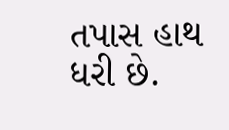તપાસ હાથ ધરી છે.